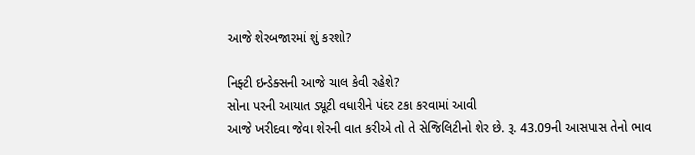આજે શેરબજારમાં શું કરશો?

નિફ્ટી ઇન્ડેક્સની આજે ચાલ કેવી રહેશે?
સોના પરની આયાત ડ્યૂટી વધારીને પંદર ટકા કરવામાં આવી
આજે ખરીદવા જેવા શેરની વાત કરીએ તો તે સેજિલિટીનો શેર છે. રૂ. 43.09ની આસપાસ તેનો ભાવ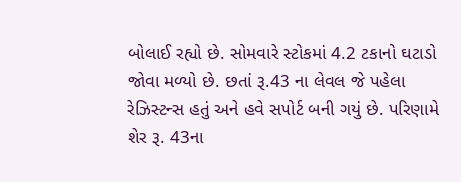બોલાઈ રહ્યો છે. સોમવારે સ્ટોકમાં 4.2 ટકાનો ઘટાડો જોવા મળ્યો છે. છતાં રૂ.43 ના લેવલ જે પહેલા રેઝિસ્ટન્સ હતું અને હવે સપોર્ટ બની ગયું છે. પરિણામે શેર રૂ. 43ના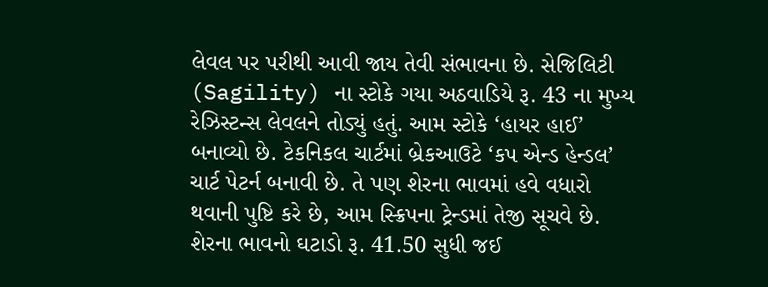લેવલ પર પરીથી આવી જાય તેવી સંભાવના છે. સેજિલિટી (Sagility) ના સ્ટોકે ગયા અઠવાડિયે રૂ. 43 ના મુખ્ય રેઝિસ્ટન્સ લેવલને તોડ્યું હતું. આમ સ્ટોકે ‘હાયર હાઈ’ બનાવ્યો છે. ટેકનિકલ ચાર્ટમાં બ્રેકઆઉટે ‘કપ એન્ડ હેન્ડલ’ ચાર્ટ પેટર્ન બનાવી છે. તે પણ શેરના ભાવમાં હવે વધારો થવાની પુષ્ટિ કરે છે, આમ સ્ક્રિપના ટ્રેન્ડમાં તેજી સૂચવે છે.
શેરના ભાવનો ઘટાડો રૂ. 41.50 સુધી જઈ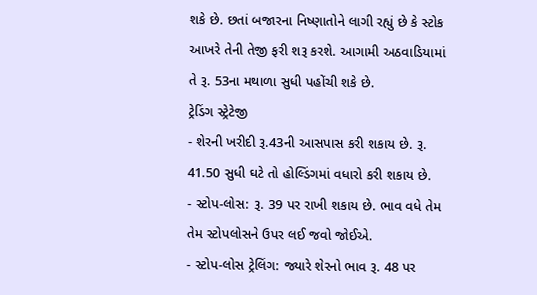શકે છે. છતાં બજારના નિષ્ણાતોને લાગી રહ્યું છે કે સ્ટોક આખરે તેની તેજી ફરી શરૂ કરશે. આગામી અઠવાડિયામાં તે રૂ. 53ના મથાળા સુધી પહોંચી શકે છે.
ટ્રેડિંગ સ્ટ્રેટેજી
- શેરની ખરીદી રૂ.43ની આસપાસ કરી શકાય છે. રૂ. 41.50 સુધી ઘટે તો હોલ્ડિંગમાં વધારો કરી શકાય છે.
- સ્ટોપ-લોસ: રૂ. 39 પર રાખી શકાય છે. ભાવ વધે તેમ તેમ સ્ટોપલોસને ઉપર લઈ જવો જોઈએ.
- સ્ટોપ-લોસ ટ્રેલિંગ: જ્યારે શેરનો ભાવ રૂ. 48 પર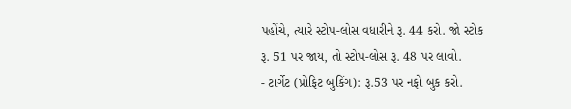પહોંચે, ત્યારે સ્ટોપ-લોસ વધારીને રૂ. 44 કરો. જો સ્ટોક રૂ. 51 પર જાય, તો સ્ટોપ-લોસ રૂ. 48 પર લાવો.
- ટાર્ગેટ (પ્રોફિટ બુકિંગ): રૂ.53 પર નફો બુક કરો.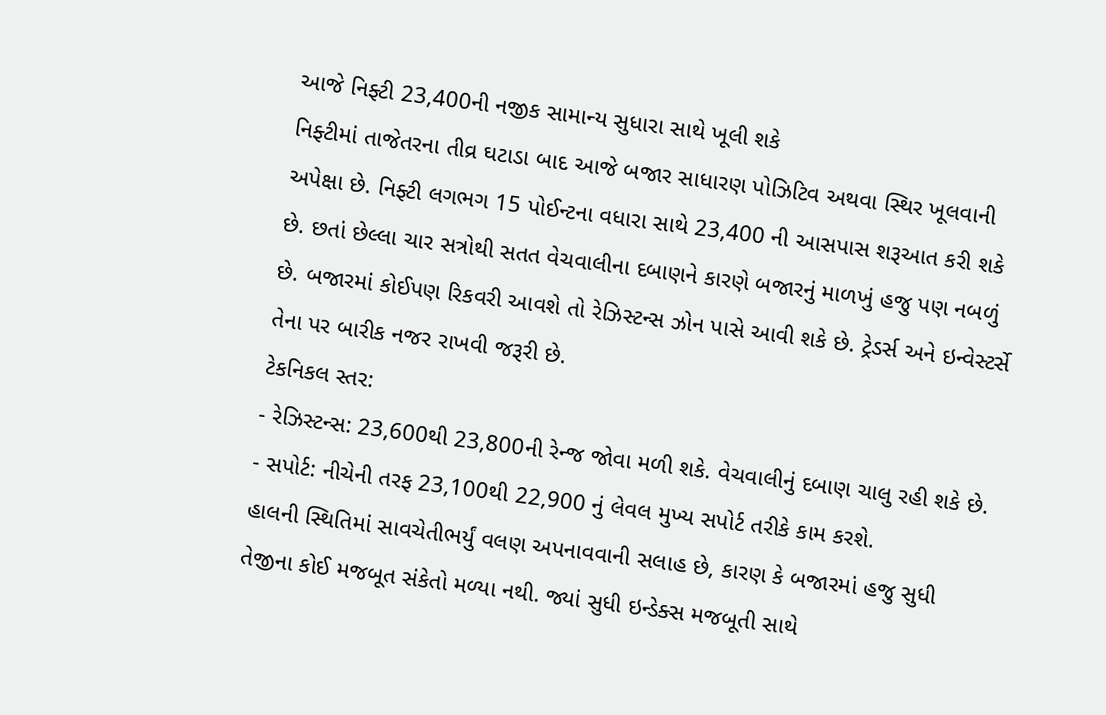આજે નિફ્ટી 23,400ની નજીક સામાન્ય સુધારા સાથે ખૂલી શકે
નિફ્ટીમાં તાજેતરના તીવ્ર ઘટાડા બાદ આજે બજાર સાધારણ પોઝિટિવ અથવા સ્થિર ખૂલવાની અપેક્ષા છે. નિફ્ટી લગભગ 15 પોઈન્ટના વધારા સાથે 23,400 ની આસપાસ શરૂઆત કરી શકે છે. છતાં છેલ્લા ચાર સત્રોથી સતત વેચવાલીના દબાણને કારણે બજારનું માળખું હજુ પણ નબળું છે. બજારમાં કોઈપણ રિકવરી આવશે તો રેઝિસ્ટન્સ ઝોન પાસે આવી શકે છે. ટ્રેડર્સ અને ઇન્વેસ્ટર્સે તેના પર બારીક નજર રાખવી જરૂરી છે.
ટેકનિકલ સ્તર:
- રેઝિસ્ટન્સ: 23,600થી 23,800ની રેન્જ જોવા મળી શકે. વેચવાલીનું દબાણ ચાલુ રહી શકે છે.
- સપોર્ટ: નીચેની તરફ 23,100થી 22,900 નું લેવલ મુખ્ય સપોર્ટ તરીકે કામ કરશે.
હાલની સ્થિતિમાં સાવચેતીભર્યું વલણ અપનાવવાની સલાહ છે, કારણ કે બજારમાં હજુ સુધી તેજીના કોઈ મજબૂત સંકેતો મળ્યા નથી. જ્યાં સુધી ઇન્ડેક્સ મજબૂતી સાથે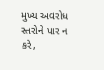મુખ્ય અવરોધ સ્તરોને પાર ન કરે,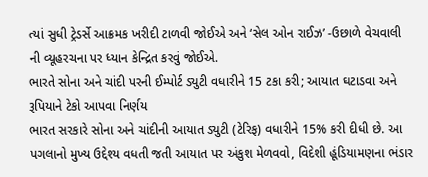ત્યાં સુધી ટ્રેડર્સે આક્રમક ખરીદી ટાળવી જોઈએ અને ‘સેલ ઓન રાઈઝ’ -ઉછાળે વેચવાલી ની વ્યૂહરચના પર ધ્યાન કેન્દ્રિત કરવું જોઈએ.
ભારતે સોના અને ચાંદી પરની ઈમ્પોર્ટ ડ્યુટી વધારીને 15 ટકા કરી; આયાત ઘટાડવા અને રૂપિયાને ટેકો આપવા નિર્ણય
ભારત સરકારે સોના અને ચાંદીની આયાત ડ્યુટી (ટેરિફ) વધારીને 15% કરી દીધી છે. આ પગલાનો મુખ્ય ઉદ્દેશ્ય વધતી જતી આયાત પર અંકુશ મેળવવો, વિદેશી હૂંડિયામણના ભંડાર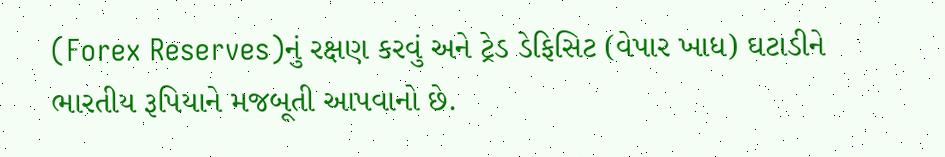(Forex Reserves)નું રક્ષણ કરવું અને ટ્રેડ ડેફિસિટ (વેપાર ખાધ) ઘટાડીને ભારતીય રૂપિયાને મજબૂતી આપવાનો છે.